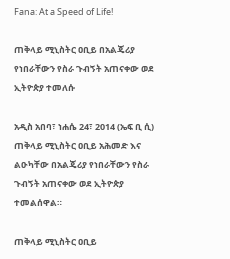Fana: At a Speed of Life!

ጠቅላይ ሚኒስትር ዐቢይ በአልጄሪያ የነበራቸውን የስራ ጉብኝት አጠናቀው ወደ ኢትዮጵያ ተመለሱ

አዲስ አበባ፣ ነሐሴ 24፣ 2014 (ኤፍ ቢ ሲ) ጠቅላይ ሚኒስትር ዐቢይ አሕመድ እና ልዑካቸው በአልጄሪያ የነበራቸውን የስራ ጉብኝት አጠናቀው ወደ ኢትዮጵያ ተመልሰዋል።

ጠቅላይ ሚኒስትር ዐቢይ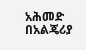አሕመድ በአልጄሪያ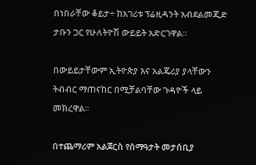በነበራቸው ቆይታ÷ ከአገሪቱ ፕሬዚዳንት አብደልመጂድ ታቡን ጋር የሁለትዮሽ ውይይት አድርገዋል።

በውይይታቸውም ኢትዮጵያ እና አልጄሪያ ያላቸውን ትብብር ማጠናከር በሚቻልባቸው ጉዳዮች ላይ መክረዋል፡፡

በተጨማሪም አልጀርስ የሰማዓታት መታሰቢያ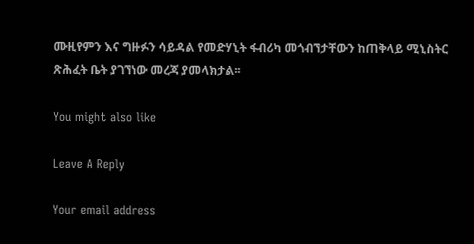ሙዚየምን እና ግዙፉን ሳይዳል የመድሃኒት ፋብሪካ መጎብኘታቸውን ከጠቅላይ ሚኒስትር ጽሕፈት ቤት ያገኘነው መረጃ ያመላክታል፡፡

You might also like

Leave A Reply

Your email address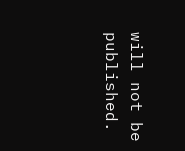will not be published.